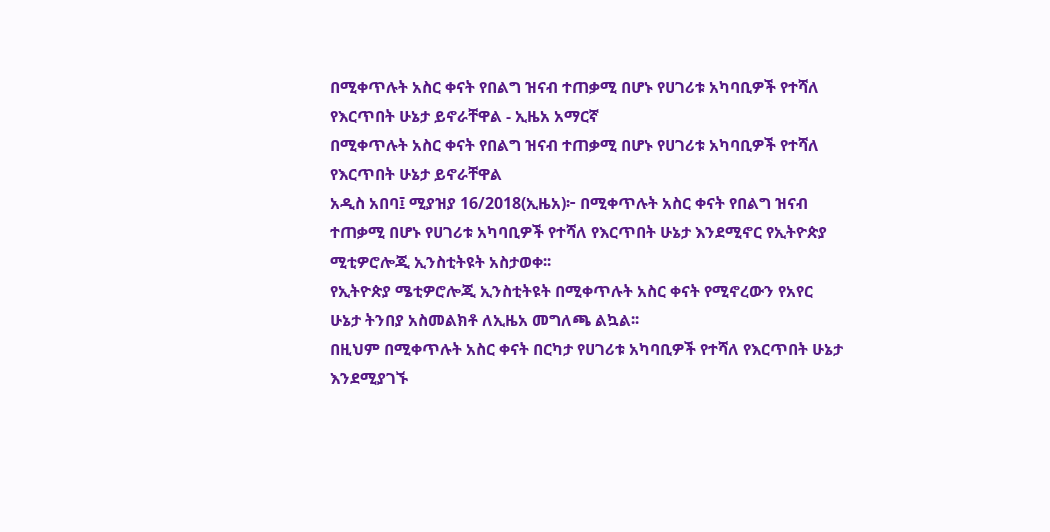በሚቀጥሉት አስር ቀናት የበልግ ዝናብ ተጠቃሚ በሆኑ የሀገሪቱ አካባቢዎች የተሻለ የእርጥበት ሁኔታ ይኖራቸዋል - ኢዜአ አማርኛ
በሚቀጥሉት አስር ቀናት የበልግ ዝናብ ተጠቃሚ በሆኑ የሀገሪቱ አካባቢዎች የተሻለ የእርጥበት ሁኔታ ይኖራቸዋል
አዲስ አበባ፤ ሚያዝያ 16/2018(ኢዜአ)፦ በሚቀጥሉት አስር ቀናት የበልግ ዝናብ ተጠቃሚ በሆኑ የሀገሪቱ አካባቢዎች የተሻለ የእርጥበት ሁኔታ እንደሚኖር የኢትዮጵያ ሚቲዎሮሎጂ ኢንስቲትዩት አስታወቀ፡፡
የኢትዮጵያ ሜቲዎሮሎጂ ኢንስቲትዩት በሚቀጥሉት አስር ቀናት የሚኖረውን የአየር ሁኔታ ትንበያ አስመልክቶ ለኢዜአ መግለጫ ልኳል፡፡
በዚህም በሚቀጥሉት አስር ቀናት በርካታ የሀገሪቱ አካባቢዎች የተሻለ የእርጥበት ሁኔታ እንደሚያገኙ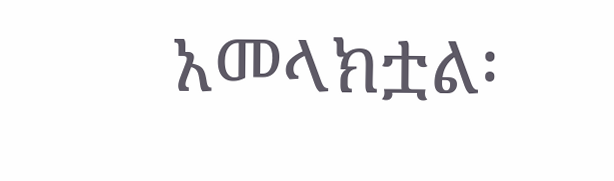አመላክቷል፡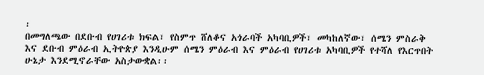፡
በመግለጫው በደቡብ የሀገሪቱ ክፍል፣ የስምጥ ሸለቆና አጎራባች አካባቢዎች፣ መካከለኛው፣ ሰሜን ምስራቅ እና ደቡብ ምዕራብ ኢትዮጵያ እንዲሁም ሰሜን ምዕራብ እና ምዕራብ የሀገሪቱ አካባቢዎች የተሻለ የእርጥበት ሁኔታ እንደሚኖራቸው አስታውቋል፡፡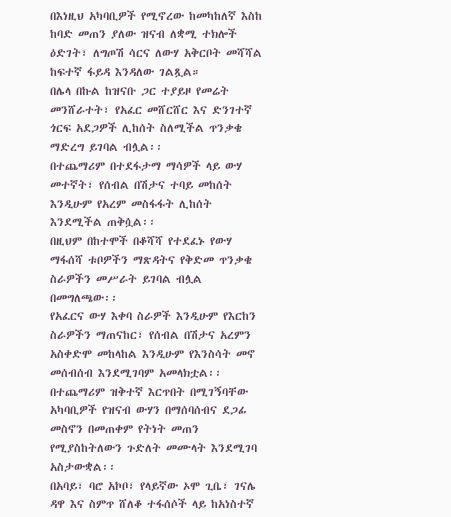በእነዚህ አካባቢዎች የሚኖረው ከመካከለኛ እስከ ከባድ መጠን ያለው ዝናብ ለቋሚ ተክሎች ዕድገት፣ ለግጦሽ ሳርና ለውሃ አቅርቦት መሻሻል ከፍተኛ ፋይዳ እንዳለው ገልጿል።
በሌላ በኩል ከዝናቡ ጋር ተያይዞ የመሬት መንሸራተት፣ የአፈር መሸርሸር እና ድንገተኛ ጎርፍ አደጋዎች ሊከሰት ስለሚችል ጥንቃቄ ማድረግ ይገባል ብሏል፡፡
በተጨማሪም በተደፋታማ ማሳዎች ላይ ውሃ መተኛት፣ የሰብል በሽታና ተባይ መከሰት እንዲሁም የአረም መስፋፋት ሊከሰት እንደሚችል ጠቅሷል፡፡
በዚህም በከተሞች በቆሻሻ የተደፈኑ የውሃ ማፋሰሻ ቱቦዎችን ማጽዳትና የቅድመ ጥንቃቄ ስራዎችን መሥራት ይገባል ብሏል በመግለጫው፡፡
የአፈርና ውሃ እቀባ ስራዎች እንዲሁም የእርከን ስራዎችን ማጠናከር፣ የሰብል በሽታና አረምን አስቀድሞ መከላከል እንዲሁም የእንስሳት መኖ መሰብሰብ እንደሚገባም አመላክቷል፡፡
በተጨማሪም ዝቅተኛ እርጥበት በሚገኝባቸው አካባቢዎች የዝናብ ውሃን በማሰባሰብና ደጋፊ መስኖን በመጠቀም የትነት መጠን የሚያስከትለውን ጉድለት መሙላት እንደሚገባ አስታውቋል፡፡
በአባይ፣ ባሮ አኮቦ፣ የላይኛው ኦሞ ጊቤ፣ ገናሌ ዳዋ እና ስምጥ ሸለቆ ተፋሰሶች ላይ ከአነስተኛ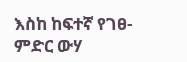እስከ ከፍተኛ የገፀ-ምድር ውሃ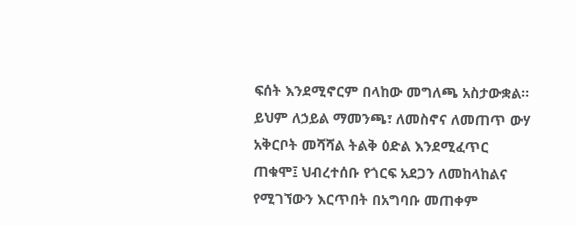ፍሰት እንደሚኖርም በላከው መግለጫ አስታውቋል፡፡
ይህም ለኃይል ማመንጫ፣ ለመስኖና ለመጠጥ ውሃ አቅርቦት መሻሻል ትልቅ ዕድል እንደሚፈጥር ጠቁሞ፤ ህብረተሰቡ የጎርፍ አደጋን ለመከላከልና የሚገኘውን እርጥበት በአግባቡ መጠቀም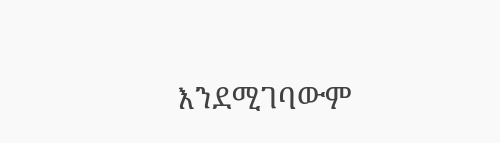እንደሚገባውም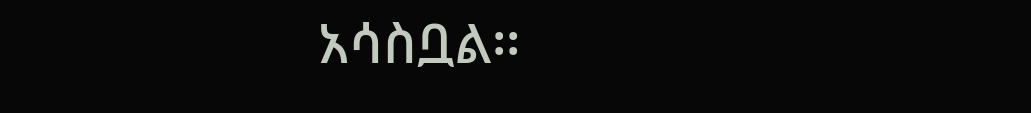አሳስቧል፡፡